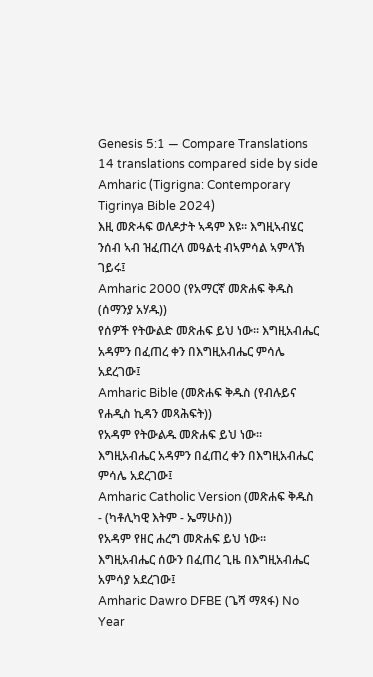Genesis 5:1 — Compare Translations
14 translations compared side by side
Amharic (Tigrigna: Contemporary Tigrinya Bible 2024)
እዚ መጽሓፍ ወለዶታት ኣዳም እዩ። እግዚኣብሄር ንሰብ ኣብ ዝፈጠረላ መዓልቲ ብኣምሳል ኣምላኽ ገይሩ፤
Amharic 2000 (የአማርኛ መጽሐፍ ቅዱስ (ሰማንያ አሃዱ))
የሰዎች የትውልድ መጽሐፍ ይህ ነው። እግዚአብሔር አዳምን በፈጠረ ቀን በእግዚአብሔር ምሳሌ አደረገው፤
Amharic Bible (መጽሐፍ ቅዱስ (የብሉይና የሐዲስ ኪዳን መጻሕፍት))
የአዳም የትውልዱ መጽሐፍ ይህ ነው። እግዚአብሔር አዳምን በፈጠረ ቀን በእግዚአብሔር ምሳሌ አደረገው፤
Amharic Catholic Version (መጽሐፍ ቅዱስ - (ካቶሊካዊ እትም - ኤማሁስ))
የአዳም የዘር ሐረግ መጽሐፍ ይህ ነው። እግዚአብሔር ሰውን በፈጠረ ጊዜ በእግዚአብሔር አምሳያ አደረገው፤
Amharic Dawro DFBE (ጌሻ ማጻፋ) No Year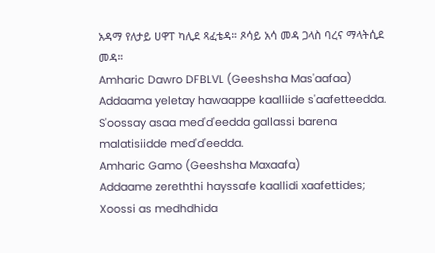አዳማ የለታይ ሀዋፐ ካሊደ ጻፈቴዳ። ጾሳይ አሳ መዳ ጋላስ ባረና ማላትሲደ መዳ።
Amharic Dawro DFBLVL (Geeshsha Mas'aafaa)
Addaama yeletay hawaappe kaalliide s'aafetteedda. S'oossay asaa med'd'eedda gallassi barena malatisiidde med'd'eedda.
Amharic Gamo (Geeshsha Maxaafa)
Addaame zereththi hayssafe kaallidi xaafettides; Xoossi as medhdhida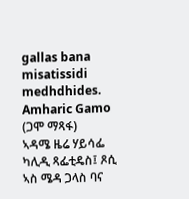gallas bana misatissidi medhdhides.
Amharic Gamo (ጋሞ ማጻፋ)
ኣዳሜ ዜሬ ሃይሳፌ ካሊዲ ጻፌቲዴስ፤ ጾሲ ኣስ ሜዳ ጋላስ ባና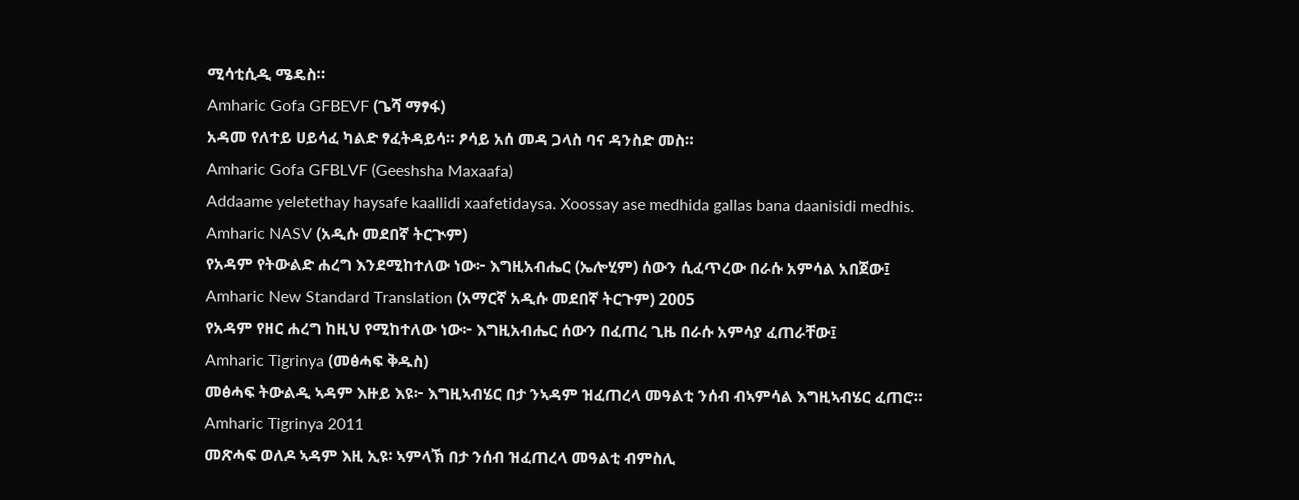ሚሳቲሲዲ ሜዴስ።
Amharic Gofa GFBEVF (ጌሻ ማፃፋ)
አዳመ የለተይ ሀይሳፈ ካልድ ፃፈትዳይሳ። ፆሳይ አሰ መዳ ጋላስ ባና ዳንስድ መስ።
Amharic Gofa GFBLVF (Geeshsha Maxaafa)
Addaame yeletethay haysafe kaallidi xaafetidaysa. Xoossay ase medhida gallas bana daanisidi medhis.
Amharic NASV (አዲሱ መደበኛ ትርጒም)
የአዳም የትውልድ ሐረግ እንደሚከተለው ነው፦ እግዚአብሔር (ኤሎሂም) ሰውን ሲፈጥረው በራሱ አምሳል አበጀው፤
Amharic New Standard Translation (አማርኛ አዲሱ መደበኛ ትርጉም) 2005
የአዳም የዘር ሐረግ ከዚህ የሚከተለው ነው፦ እግዚአብሔር ሰውን በፈጠረ ጊዜ በራሱ አምሳያ ፈጠራቸው፤
Amharic Tigrinya (መፅሓፍ ቅዱስ)
መፅሓፍ ትውልዲ ኣዳም እዙይ እዩ፦ እግዚኣብሄር በታ ንኣዳም ዝፈጠረላ መዓልቲ ንሰብ ብኣምሳል እግዚኣብሄር ፈጠሮ።
Amharic Tigrinya 2011
መጽሓፍ ወለዶ ኣዳም እዚ ኢዩ፡ ኣምላኽ በታ ንሰብ ዝፈጠረላ መዓልቲ ብምስሊ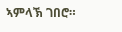ኣምላኽ ገበሮ።